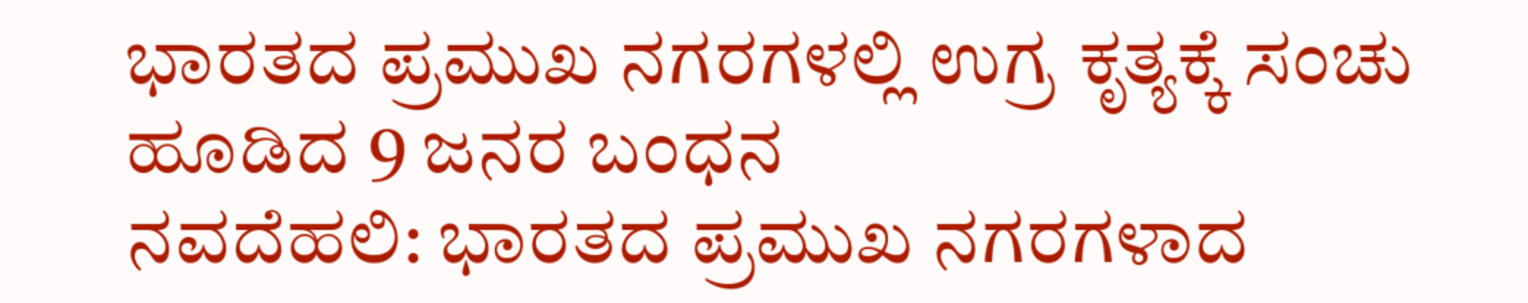ಭಾರತದ ಪ್ರಮುಖ ನಗರಗಳಲ್ಲಿ ಉಗ್ರ ಕೃತ್ಯಕ್ಕೆ ಸಂಚು ಹೂಡಿದ 9 ಜನರ ಬಂಧನ
ನವದೆಹಲಿ: ಭಾರತದ ಪ್ರಮುಖ ನಗರಗಳಾದ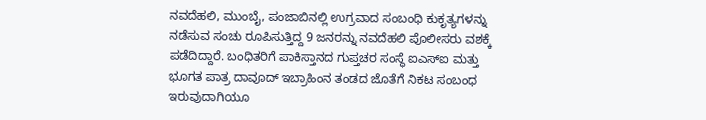ನವದೆಹಲಿ, ಮುಂಬೈ, ಪಂಜಾಬಿನಲ್ಲಿ ಉಗ್ರವಾದ ಸಂಬಂಧಿ ಕುಕೃತ್ಯಗಳನ್ನು ನಡೆಸುವ ಸಂಚು ರೂಪಿಸುತ್ತಿದ್ದ 9 ಜನರನ್ನು ನವದೆಹಲಿ ಪೊಲೀಸರು ವಶಕ್ಕೆ ಪಡೆದಿದ್ದಾರೆ. ಬಂಧಿತರಿಗೆ ಪಾಕಿಸ್ತಾನದ ಗುಪ್ತಚರ ಸಂಸ್ಥೆ ಐಎಸ್ಐ ಮತ್ತು ಭೂಗತ ಪಾತ್ರ ದಾವೂದ್ ಇಬ್ರಾಹಿಂನ ತಂಡದ ಜೊತೆಗೆ ನಿಕಟ ಸಂಬಂಧ ಇರುವುದಾಗಿಯೂ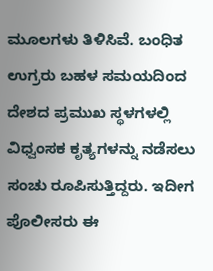ಮೂಲಗಳು ತಿಳಿಸಿವೆ. ಬಂಧಿತ ಉಗ್ರರು ಬಹಳ ಸಮಯದಿಂದ ದೇಶದ ಪ್ರಮುಖ ಸ್ಥಳಗಳಲ್ಲಿ ವಿಧ್ವಂಸಕ ಕೃತ್ಯಗಳನ್ನು ನಡೆಸಲು ಸಂಚು ರೂಪಿಸುತ್ತಿದ್ದರು. ಇದೀಗ ಪೊಲೀಸರು ಈ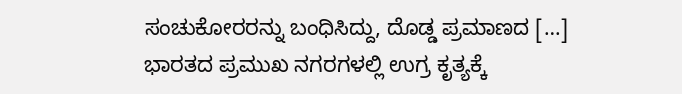ಸಂಚುಕೋರರನ್ನು ಬಂಧಿಸಿದ್ದು, ದೊಡ್ಡ ಪ್ರಮಾಣದ […]
ಭಾರತದ ಪ್ರಮುಖ ನಗರಗಳಲ್ಲಿ ಉಗ್ರ ಕೃತ್ಯಕ್ಕೆ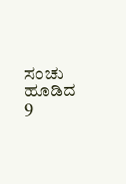ಸಂಚು ಹೂಡಿದ 9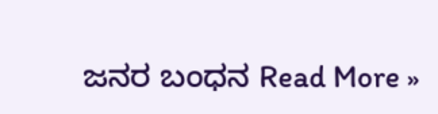ಜನರ ಬಂಧನ Read More »